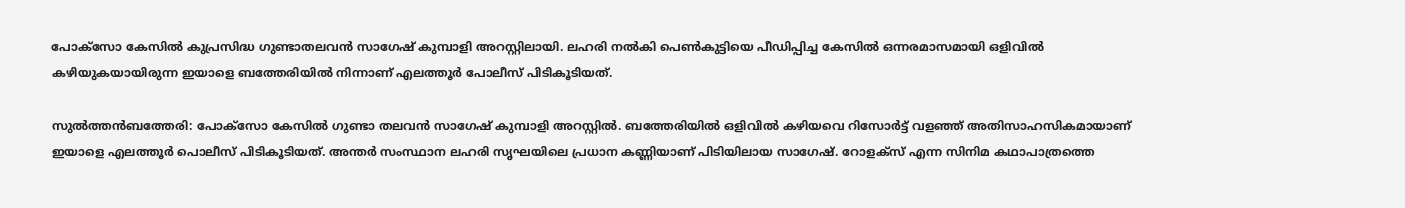പോക്‌സോ കേസിൽ കുപ്രസിദ്ധ ഗുണ്ടാതലവൻ സാഗേഷ് കുമ്പാളി അറസ്റ്റിലായി. ലഹരി നൽകി പെൺകുട്ടിയെ പീഡിപ്പിച്ച കേസിൽ ഒന്നരമാസമായി ഒളിവിൽ കഴിയുകയായിരുന്ന ഇയാളെ ബത്തേരിയിൽ നിന്നാണ് എലത്തൂർ പോലീസ് പിടികൂടിയത്.

സുൽത്തൻബത്തേരി: പോക്സോ കേസിൽ ഗുണ്ടാ തലവൻ സാഗേഷ് കുമ്പാളി അറസ്റ്റിൽ. ബത്തേരിയിൽ ഒളിവിൽ കഴിയവെ റിസോർട്ട് വളഞ്ഞ് അതിസാഹസികമായാണ് ഇയാളെ എലത്തൂർ പൊലീസ് പിടികൂടിയത്. അന്തർ സംസ്ഥാന ലഹരി സൃഘയിലെ പ്രധാന കണ്ണിയാണ് പിടിയിലായ സാഗേഷ്. റോളക്സ് എന്ന സിനിമ കഥാപാത്രത്തെ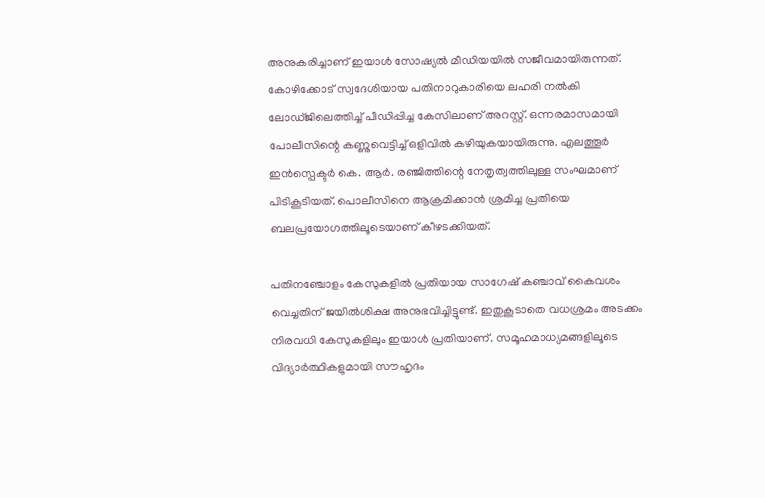അനുകരിച്ചാണ് ഇയാൾ സോഷ്യൽ മീഡിയയിൽ സജീവമായിരുന്നത്. കോഴിക്കോട് സ്വദേശിയായ പതിനാറുകാരിയെ ലഹരി നൽകി ലോഡ്ജിലെത്തിച്ച് പീഡിപ്പിച്ച കേസിലാണ് അറസ്റ്റ്. ഒന്നരമാസമായി പോലീസിന്റെ കണ്ണുവെട്ടിച്ച് ഒളിവിൽ കഴിയുകയായിരുന്നു. എലത്തൂർ ഇൻസ്പെക്ടർ കെ. ആർ. രഞ്ജിത്തിന്റെ നേതൃത്വത്തിലുള്ള സംഘമാണ് പിടികൂടിയത്. പൊലീസിനെ ആക്രമിക്കാൻ ശ്രമിച്ച പ്രതിയെ ബലപ്രയോഗത്തിലൂടെയാണ് കീഴടക്കിയത്.

പതിനഞ്ചോളം കേസുകളിൽ പ്രതിയായ സാഗേഷ് കഞ്ചാവ് കൈവശം വെച്ചതിന് ജയിൽശിക്ഷ അനുഭവിച്ചിട്ടുണ്ട്. ഇതുകൂടാതെ വധശ്രമം അടക്കം നിരവധി കേസുകളിലും ഇയാൾ പ്രതിയാണ്. സമൂഹമാധ്യമങ്ങളിലൂടെ വിദ്യാർത്ഥികളുമായി സൗഹൃദം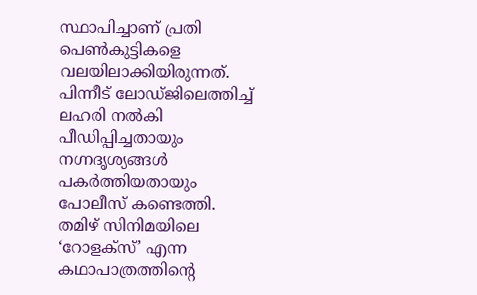സ്ഥാപിച്ചാണ് പ്രതി പെൺകുട്ടികളെ വലയിലാക്കിയിരുന്നത്. പിന്നീട് ലോഡ്ജിലെത്തിച്ച് ലഹരി നൽകി പീഡിപ്പിച്ചതായും നഗ്നദൃശ്യങ്ങൾ പകർത്തിയതായും പോലീസ് കണ്ടെത്തി. തമിഴ് സിനിമയിലെ ‘റോളക്സ്’ എന്ന കഥാപാത്രത്തിന്റെ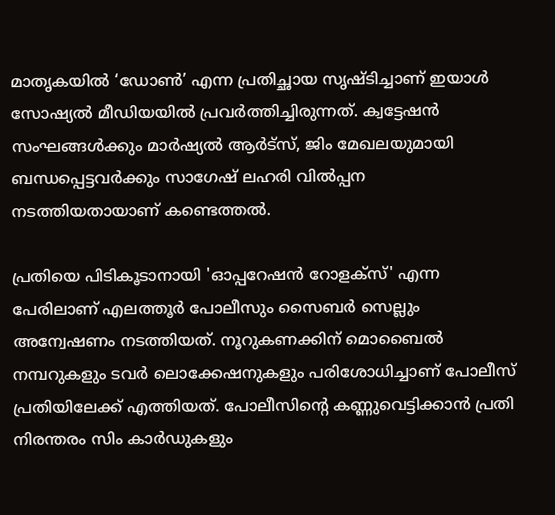മാതൃകയിൽ ‘ഡോൺ’ എന്ന പ്രതിച്ഛായ സൃഷ്ടിച്ചാണ് ഇയാൾ സോഷ്യൽ മീഡിയയിൽ പ്രവർത്തിച്ചിരുന്നത്. ക്വട്ടേഷൻ സംഘങ്ങൾക്കും മാർഷ്യൽ ആർട്സ്, ജിം മേഖലയുമായി ബന്ധപ്പെട്ടവർക്കും സാഗേഷ് ലഹരി വിൽപ്പന നടത്തിയതായാണ് കണ്ടെത്തൽ.

പ്രതിയെ പിടികൂടാനായി 'ഓപ്പറേഷൻ റോളക്സ്' എന്ന പേരിലാണ് എലത്തൂർ പോലീസും സൈബർ സെല്ലും അന്വേഷണം നടത്തിയത്. നൂറുകണക്കിന് മൊബൈൽ നമ്പറുകളും ടവർ ലൊക്കേഷനുകളും പരിശോധിച്ചാണ് പോലീസ് പ്രതിയിലേക്ക് എത്തിയത്. പോലീസിന്റെ കണ്ണുവെട്ടിക്കാൻ പ്രതി നിരന്തരം സിം കാർഡുകളും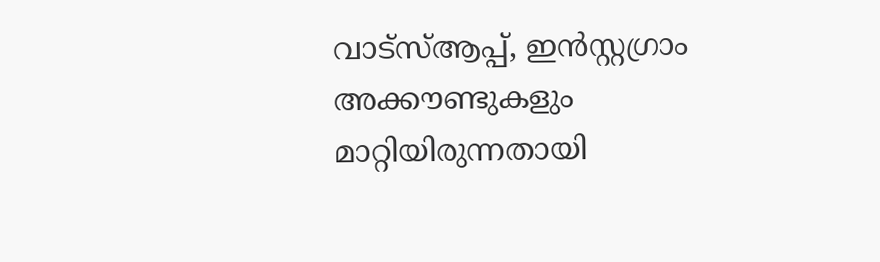വാട്‌സ്ആപ്പ്, ഇൻസ്റ്റഗ്രാം അക്കൗണ്ടുകളും മാറ്റിയിരുന്നതായി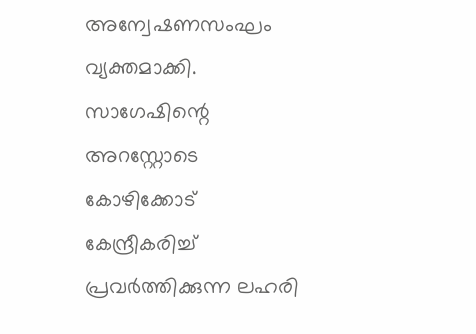അന്വേഷണസംഘം വ്യക്തമാക്കി. സാഗേഷിന്റെ അറസ്റ്റോടെ കോഴിക്കോട് കേന്ദ്രീകരിച്ച് പ്രവർത്തിക്കുന്ന ലഹരി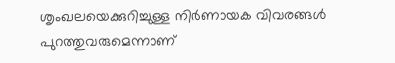ശൃംഖലയെക്കുറിച്ചുള്ള നിർണായക വിവരങ്ങൾ പുറത്തുവരുമെന്നാണ്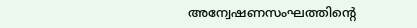അന്വേഷണസംഘത്തിന്റെ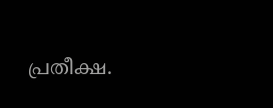പ്രതീക്ഷ.